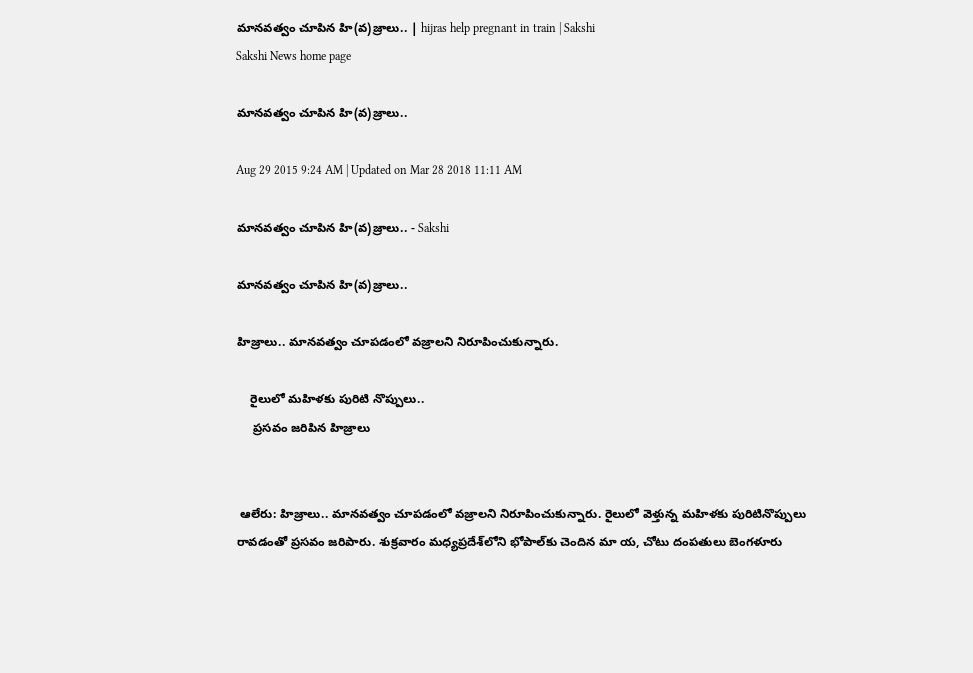మానవత్వం చూపిన హి(వ)జ్రాలు.. | hijras help pregnant in train | Sakshi
Sakshi News home page

మానవత్వం చూపిన హి(వ)జ్రాలు..

Aug 29 2015 9:24 AM | Updated on Mar 28 2018 11:11 AM

మానవత్వం చూపిన హి(వ)జ్రాలు.. - Sakshi

మానవత్వం చూపిన హి(వ)జ్రాలు..

హిజ్రాలు.. మానవత్వం చూపడంలో వజ్రాలని నిరూపించుకున్నారు.

    రైలులో మహిళకు పురిటి నొప్పులు..
     ప్రసవం జరిపిన హిజ్రాలు


 ఆలేరు: హిజ్రాలు.. మానవత్వం చూపడంలో వజ్రాలని నిరూపించుకున్నారు. రైలులో వెళ్తున్న మహిళకు పురిటినొప్పులు రావడంతో ప్రసవం జరిపారు. శుక్రవారం మధ్యప్రదేశ్‌లోని భోపాల్‌కు చెందిన మా య, చోటు దంపతులు బెంగళూరు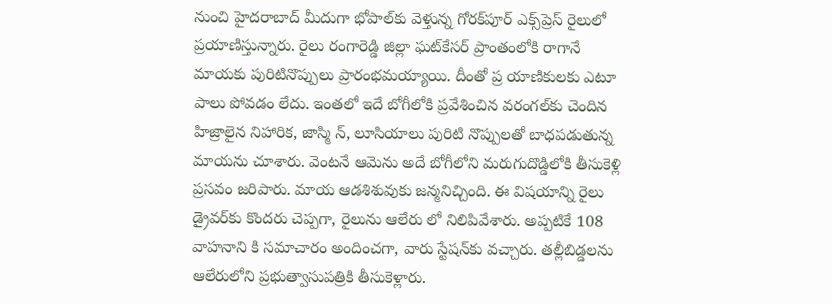నుంచి హైదరాబాద్ మీదుగా భోపాల్‌కు వెళ్తున్న గోరక్‌పూర్ ఎక్స్‌ప్రెస్ రైలులో ప్రయాణిస్తున్నారు. రైలు రంగారెడ్డి జిల్లా ఘట్‌కేసర్ ప్రాంతంలోకి రాగానే మాయకు పురిటినొప్పులు ప్రారంభమయ్యాయి. దీంతో ప్ర యాణికులకు ఎటూ పాలు పోవడం లేదు. ఇంతలో ఇదే బోగీలోకి ప్రవేశించిన వరంగల్‌కు చెందిన హిజ్రాలైన నిహారిక, జాస్మి న్, లూసియాలు పురిటి నొప్పులతో బాధపడుతున్న మాయను చూశారు. వెంటనే ఆమెను అదే బోగీలోని మరుగుదొడ్డిలోకి తీసుకెళ్లి ప్రసవం జరిపారు. మాయ ఆడశిశువుకు జన్మనిచ్చింది. ఈ విషయాన్ని రైలు డ్రైవర్‌కు కొందరు చెప్పగా, రైలును ఆలేరు లో నిలిపివేశారు. అప్పటికే 108 వాహనాని కి సమాచారం అందించగా, వారు స్టేషన్‌కు వచ్చారు. తల్లీబిడ్డలను ఆలేరులోని ప్రభుత్వాసుపత్రికి తీసుకెళ్లారు.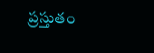ప్రస్తుతం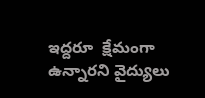ఇద్దరూ  క్షేమంగా ఉన్నారని వైద్యులు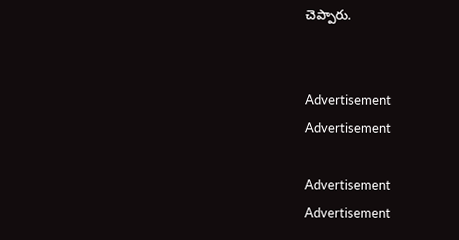చెప్పారు.


Advertisement
Advertisement

Advertisement
Advertisement